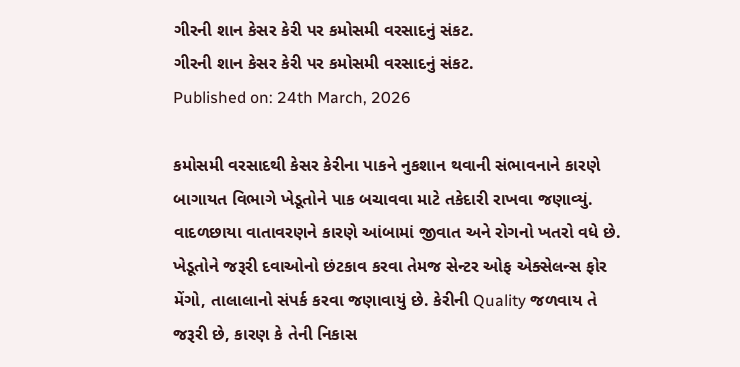ગીરની શાન કેસર કેરી પર કમોસમી વરસાદનું સંકટ.
ગીરની શાન કેસર કેરી પર કમોસમી વરસાદનું સંકટ.
Published on: 24th March, 2026

કમોસમી વરસાદથી કેસર કેરીના પાકને નુકશાન થવાની સંભાવનાને કારણે બાગાયત વિભાગે ખેડૂતોને પાક બચાવવા માટે તકેદારી રાખવા જણાવ્યું. વાદળછાયા વાતાવરણને કારણે આંબામાં જીવાત અને રોગનો ખતરો વધે છે. ખેડૂતોને જરૂરી દવાઓનો છંટકાવ કરવા તેમજ સેન્ટર ઓફ એક્સેલન્સ ફોર મેંગો, તાલાલાનો સંપર્ક કરવા જણાવાયું છે. કેરીની Quality જળવાય તે જરૂરી છે, કારણ કે તેની નિકાસ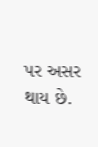પર અસર થાય છે.